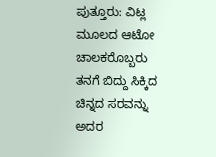ಪುತ್ತೂರು: ವಿಟ್ಲ ಮೂಲದ ಆಟೋ ಚಾಲಕರೊಬ್ಬರು ತನಗೆ ಬಿದ್ದು ಸಿಕ್ಕಿದ ಚಿನ್ನದ ಸರವನ್ನು ಅದರ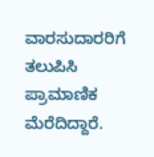ವಾರಸುದಾರರಿಗೆ ತಲುಪಿಸಿ ಪ್ರಾಮಾಣಿಕ ಮೆರೆದಿದ್ದಾರೆ.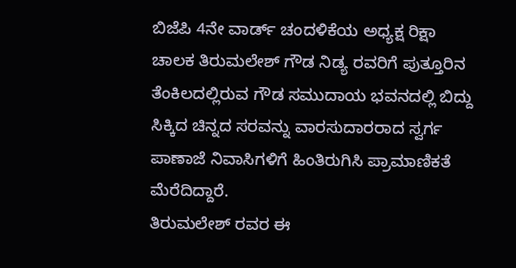ಬಿಜೆಪಿ 4ನೇ ವಾರ್ಡ್ ಚಂದಳಿಕೆಯ ಅಧ್ಯಕ್ಷ ರಿಕ್ಷಾ ಚಾಲಕ ತಿರುಮಲೇಶ್ ಗೌಡ ನಿಡ್ಯ ರವರಿಗೆ ಪುತ್ತೂರಿನ ತೆಂಕಿಲದಲ್ಲಿರುವ ಗೌಡ ಸಮುದಾಯ ಭವನದಲ್ಲಿ ಬಿದ್ದು ಸಿಕ್ಕಿದ ಚಿನ್ನದ ಸರವನ್ನು ವಾರಸುದಾರರಾದ ಸ್ವರ್ಗ ಪಾಣಾಜೆ ನಿವಾಸಿಗಳಿಗೆ ಹಿಂತಿರುಗಿಸಿ ಪ್ರಾಮಾಣಿಕತೆ ಮೆರೆದಿದ್ದಾರೆ.
ತಿರುಮಲೇಶ್ ರವರ ಈ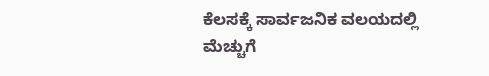ಕೆಲಸಕ್ಕೆ ಸಾರ್ವಜನಿಕ ವಲಯದಲ್ಲಿ ಮೆಚ್ಚುಗೆ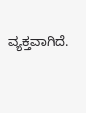ವ್ಯಕ್ತವಾಗಿದೆ.